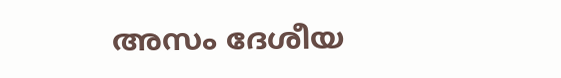അസം ദേശീയ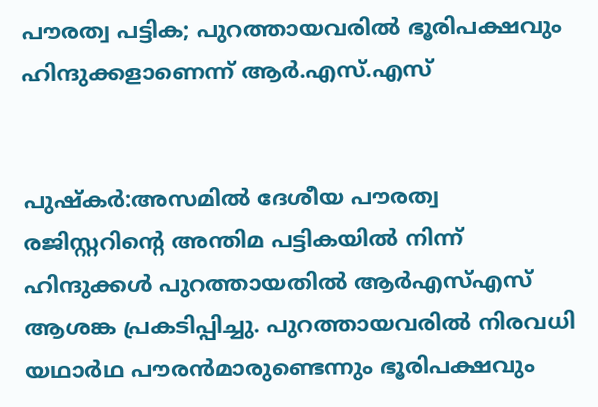പൗരത്വ പട്ടിക; പുറത്തായവരില്‍ ഭൂരിപക്ഷവും ഹിന്ദുക്കളാണെന്ന് ആര്‍.എസ്.എസ്


പുഷ്‌കര്‍:അസമില്‍ ദേശീയ പൗരത്വ രജിസ്റ്ററിന്റെ അന്തിമ പട്ടികയില്‍ നിന്ന് ഹിന്ദുക്കള്‍ പുറത്തായതില്‍ ആര്‍എസ്‌എസ് ആശങ്ക പ്രകടിപ്പിച്ചു. പുറത്തായവരില്‍ നിരവധി യഥാര്‍ഥ പൗരന്‍മാരുണ്ടെന്നും ഭൂരിപക്ഷവും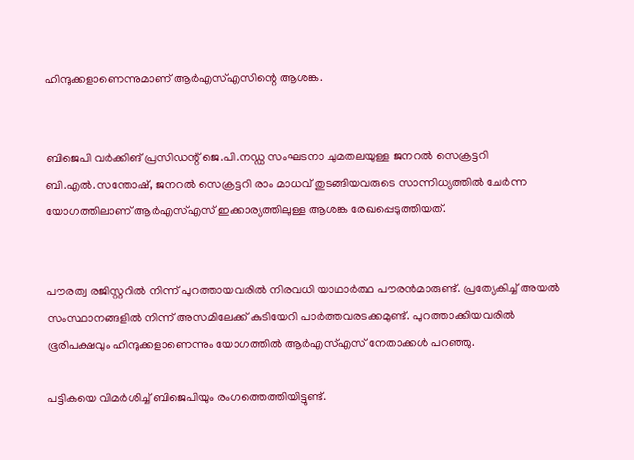ഹിന്ദുക്കളാണെന്നുമാണ് ആര്‍എസ്‌എസിന്റെ ആശങ്ക.


ബിജെപി വര്‍ക്കിങ് പ്രസിഡന്റ് ജെ.പി.നഡ്ഡ സംഘടനാ ചുമതലയുള്ള ജനറല്‍ സെക്രട്ടറി ബി.എല്‍.സന്തോഷ്, ജനറല്‍ സെക്രട്ടറി രാം മാധവ് തുടങ്ങിയവരുടെ സാന്നിധ്യത്തില്‍ ചേര്‍ന്ന യോഗത്തിലാണ് ആര്‍എസ്‌എസ് ഇക്കാര്യത്തിലുള്ള ആശങ്ക രേഖപ്പെടുത്തിയത്.


പൗരത്വ രജിസ്റ്ററില്‍ നിന്ന് പുറത്തായവരില്‍ നിരവധി യാഥാര്‍ത്ഥ പൗരന്‍മാരുണ്ട്. പ്രത്യേകിച്ച്‌ അയല്‍ സംസ്ഥാനങ്ങളില്‍ നിന്ന് അസമിലേക്ക് കുടിയേറി പാര്‍ത്തവരടക്കമുണ്ട്‌. പുറത്താക്കിയവരില്‍ ഭൂരിപക്ഷവും ഹിന്ദുക്കളാണെന്നും യോഗത്തില്‍ ആര്‍എസ്‌എസ് നേതാക്കള്‍ പറഞ്ഞു.

പട്ടികയെ വിമര്‍ശിച്ച്‌ ബിജെപിയും രംഗത്തെത്തിയിട്ടുണ്ട്.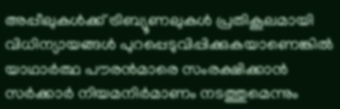അപ്പീലുകള്‍ക്ക് ട്രിബ്യൂണലുകള്‍ പ്രതികൂലമായി വിധിന്യായങ്ങള്‍ പുറപ്പെടുവിപ്പിക്കുകയാണെങ്കില്‍ യാഥാര്‍ത്ഥ പൗരന്‍മാരെ സംരക്ഷിക്കാന്‍ സര്‍ക്കാര്‍ നിയമനിര്‍മാണം നടത്തുമെന്നും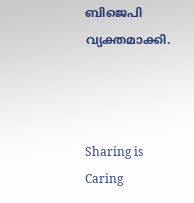ബിജെപി വ്യക്തമാക്കി.



Sharing is Caring